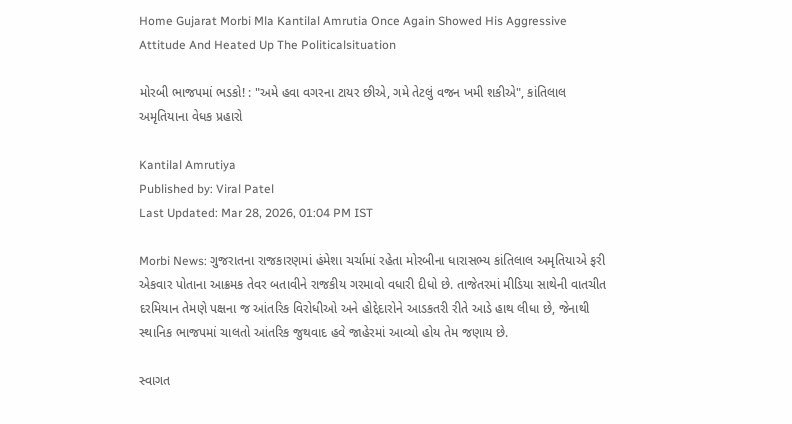Home Gujarat Morbi Mla Kantilal Amrutia Once Again Showed His Aggressive Attitude And Heated Up The Politicalsituation

મોરબી ભાજપમાં ભડકો! : "અમે હવા વગરના ટાયર છીએ, ગમે તેટલું વજન ખમી શકીએ", કાંતિલાલ અમૃતિયાના વેધક પ્રહારો

Kantilal Amrutiya
Published by: Viral Patel
Last Updated: Mar 28, 2026, 01:04 PM IST

Morbi News: ગુજરાતના રાજકારણમાં હંમેશા ચર્ચામાં રહેતા મોરબીના ધારાસભ્ય કાંતિલાલ અમૃતિયાએ ફરી એકવાર પોતાના આક્રમક તેવર બતાવીને રાજકીય ગરમાવો વધારી દીધો છે. તાજેતરમાં મીડિયા સાથેની વાતચીત દરમિયાન તેમણે પક્ષના જ આંતરિક વિરોધીઓ અને હોદ્દેદારોને આડકતરી રીતે આડે હાથ લીધા છે, જેનાથી સ્થાનિક ભાજપમાં ચાલતો આંતરિક જુથવાદ હવે જાહેરમાં આવ્યો હોય તેમ જણાય છે.

સ્વાગત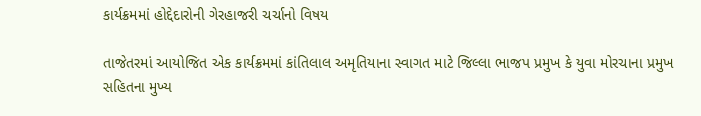કાર્યક્રમમાં હોદ્દેદારોની ગેરહાજરી ચર્ચાનો વિષય

તાજેતરમાં આયોજિત એક કાર્યક્રમમાં કાંતિલાલ અમૃતિયાના સ્વાગત માટે જિલ્લા ભાજપ પ્રમુખ કે યુવા મોરચાના પ્રમુખ સહિતના મુખ્ય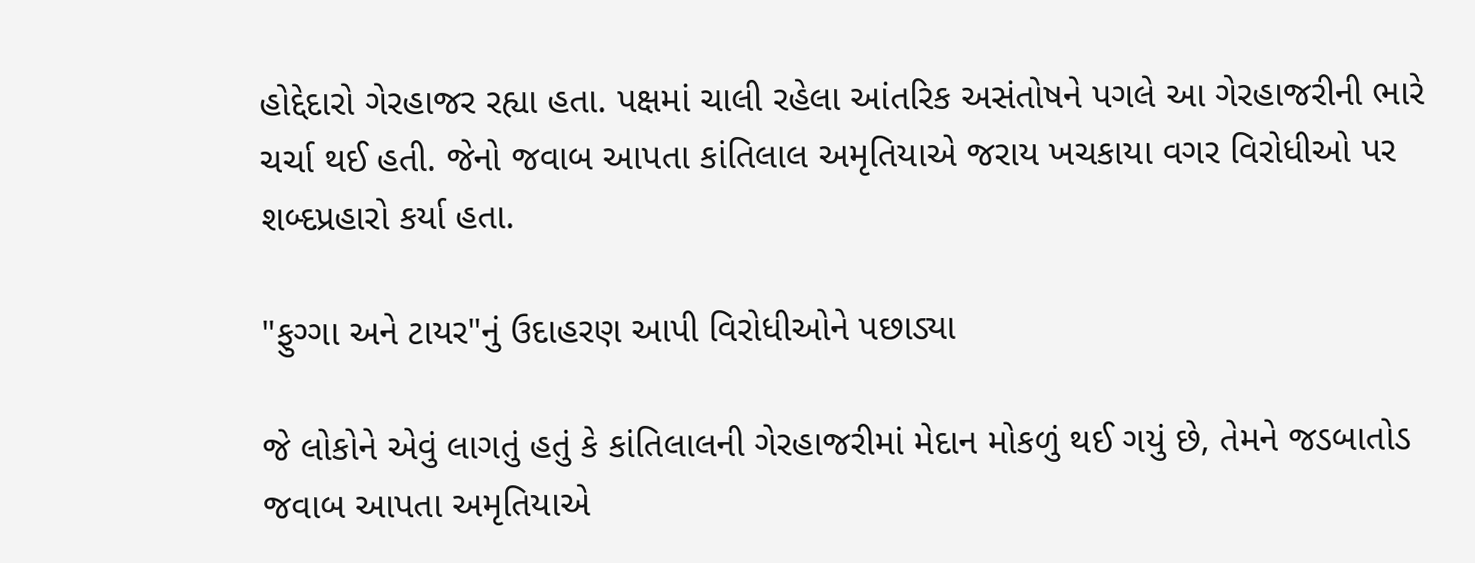હોદ્દેદારો ગેરહાજર રહ્યા હતા. પક્ષમાં ચાલી રહેલા આંતરિક અસંતોષને પગલે આ ગેરહાજરીની ભારે ચર્ચા થઈ હતી. જેનો જવાબ આપતા કાંતિલાલ અમૃતિયાએ જરાય ખચકાયા વગર વિરોધીઓ પર શબ્દપ્રહારો કર્યા હતા.

"ફુગ્ગા અને ટાયર"નું ઉદાહરણ આપી વિરોધીઓને પછાડ્યા

જે લોકોને એવું લાગતું હતું કે કાંતિલાલની ગેરહાજરીમાં મેદાન મોકળું થઈ ગયું છે, તેમને જડબાતોડ જવાબ આપતા અમૃતિયાએ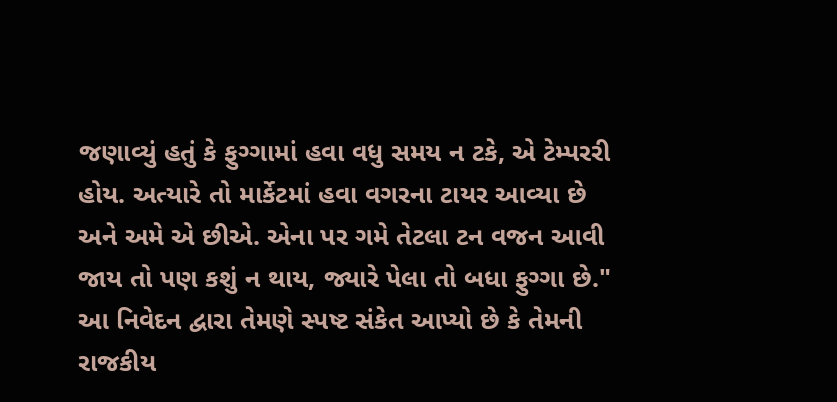જણાવ્યું હતું કે ફુગ્ગામાં હવા વધુ સમય ન ટકે, એ ટેમ્પરરી હોય. અત્યારે તો માર્કેટમાં હવા વગરના ટાયર આવ્યા છે અને અમે એ છીએ. એના પર ગમે તેટલા ટન વજન આવી જાય તો પણ કશું ન થાય, જ્યારે પેલા તો બધા ફુગ્ગા છે." આ નિવેદન દ્વારા તેમણે સ્પષ્ટ સંકેત આપ્યો છે કે તેમની રાજકીય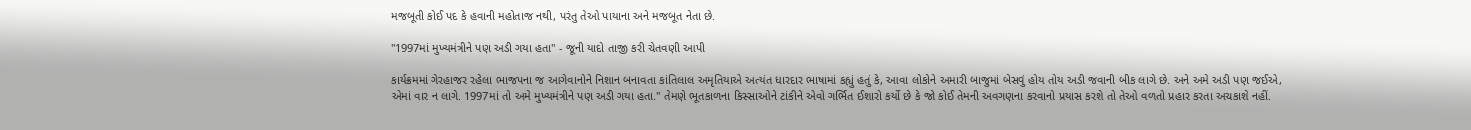મજબૂતી કોઈ પદ કે હવાની મહોતાજ નથી, પરંતુ તેઓ પાયાના અને મજબૂત નેતા છે.

"1997માં મુખ્યમંત્રીને પણ અડી ગયા હતા" - જૂની યાદો તાજી કરી ચેતવણી આપી

કાર્યક્રમમાં ગેરહાજર રહેલા ભાજપના જ આગેવાનોને નિશાન બનાવતા કાંતિલાલ અમૃતિયાએ અત્યંત ધારદાર ભાષામાં કહ્યું હતું કે, આવા લોકોને અમારી બાજુમાં બેસવું હોય તોય અડી જવાની બીક લાગે છે. અને અમે અડી પણ જઈએ, એમાં વાર ન લાગે. 1997માં તો અમે મુખ્યમંત્રીને પણ અડી ગયા હતા." તેમણે ભૂતકાળના કિસ્સાઓને ટાંકીને એવો ગર્ભિત ઈશારો કર્યો છે કે જો કોઈ તેમની અવગણના કરવાનો પ્રયાસ કરશે તો તેઓ વળતો પ્રહાર કરતા અચકાશે નહીં.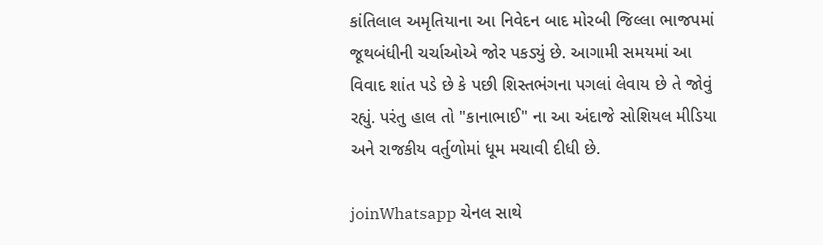કાંતિલાલ અમૃતિયાના આ નિવેદન બાદ મોરબી જિલ્લા ભાજપમાં જૂથબંધીની ચર્ચાઓએ જોર પકડ્યું છે. આગામી સમયમાં આ વિવાદ શાંત પડે છે કે પછી શિસ્તભંગના પગલાં લેવાય છે તે જોવું રહ્યું. પરંતુ હાલ તો "કાનાભાઈ" ના આ અંદાજે સોશિયલ મીડિયા અને રાજકીય વર્તુળોમાં ધૂમ મચાવી દીધી છે.

joinWhatsapp ચેનલ સાથે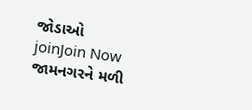જોડાઓ
joinJoin Now
જામનગરને મળી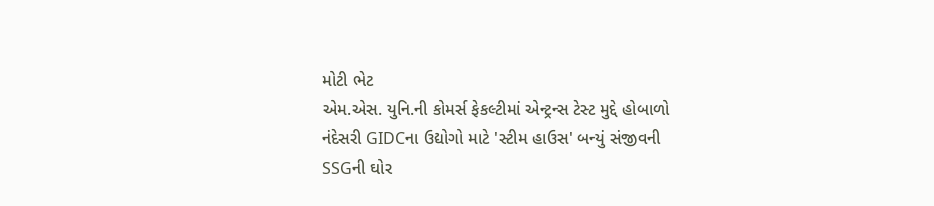મોટી ભેટ
એમ.એસ. યુનિ.ની કોમર્સ ફેકલ્ટીમાં એન્ટ્રન્સ ટેસ્ટ મુદ્દે હોબાળો
નંદેસરી GIDCના ઉદ્યોગો માટે 'સ્ટીમ હાઉસ' બન્યું સંજીવની
SSGની ઘોર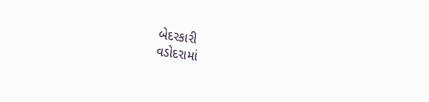બેદરકારી
વડોદરામાં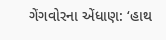ગેંગવોરના એંધાણ: ‘હાથ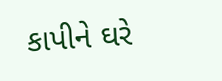કાપીને ઘરે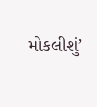મોકલીશું’